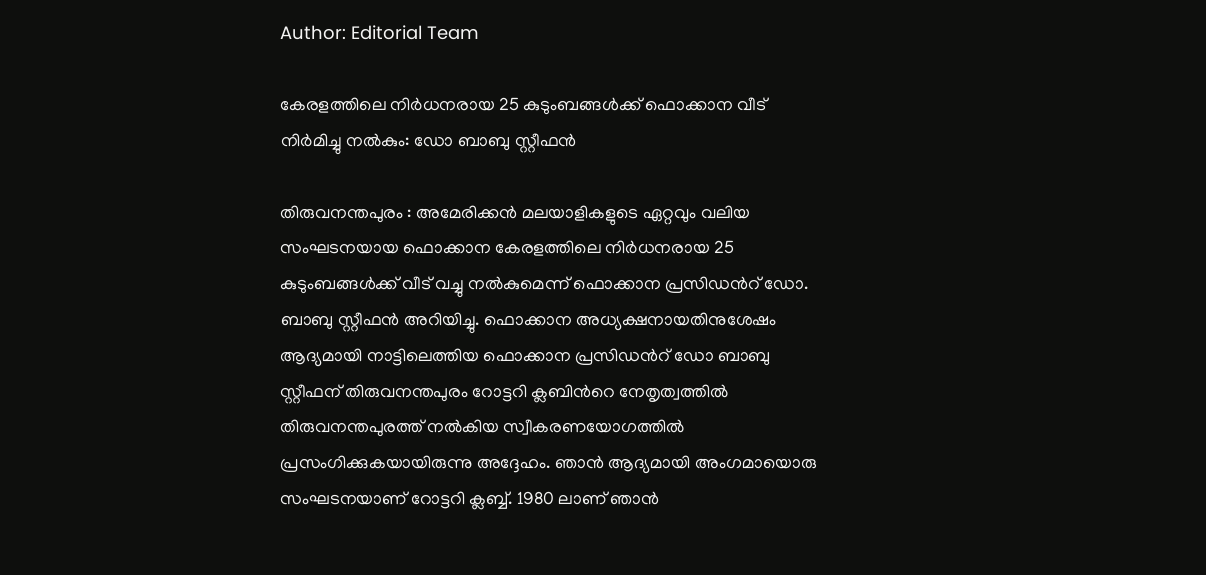Author: Editorial Team

കേരളത്തിലെ നിർധനരായ 25 കുടുംബങ്ങൾക്ക് ഫൊക്കാന വീട് നിർമിച്ചു നൽകും: ഡോ ബാബു സ്റ്റീഫൻ

തിരുവനന്തപുരം : അമേരിക്കൻ മലയാളികളുടെ ഏറ്റവും വലിയ സംഘടനയായ ഫൊക്കാന കേരളത്തിലെ നിർധനരായ 25 കുടുംബങ്ങൾക്ക് വീട് വച്ചു നൽകുമെന്ന് ഫൊക്കാന പ്രസിഡന്‍റ് ഡോ. ബാബു സ്റ്റീഫൻ അറിയിച്ചു. ഫൊക്കാന അധ്യക്ഷനായതിനുശേഷം ആദ്യമായി നാട്ടിലെത്തിയ ഫൊക്കാന പ്രസിഡന്‍റ് ഡോ ബാബു സ്റ്റീഫന് തിരുവനന്തപുരം റോട്ടറി ക്ലബിന്‍റെ നേതൃത്വത്തിൽ തിരുവനന്തപുരത്ത് നൽകിയ സ്വീകരണയോഗത്തിൽ പ്രസംഗിക്കുകയായിരുന്നു അദ്ദേഹം. ഞാൻ ആദ്യമായി അംഗമായൊരു സംഘടനയാണ് റോട്ടറി ക്ലബ്ബ്. 1980 ലാണ് ഞാൻ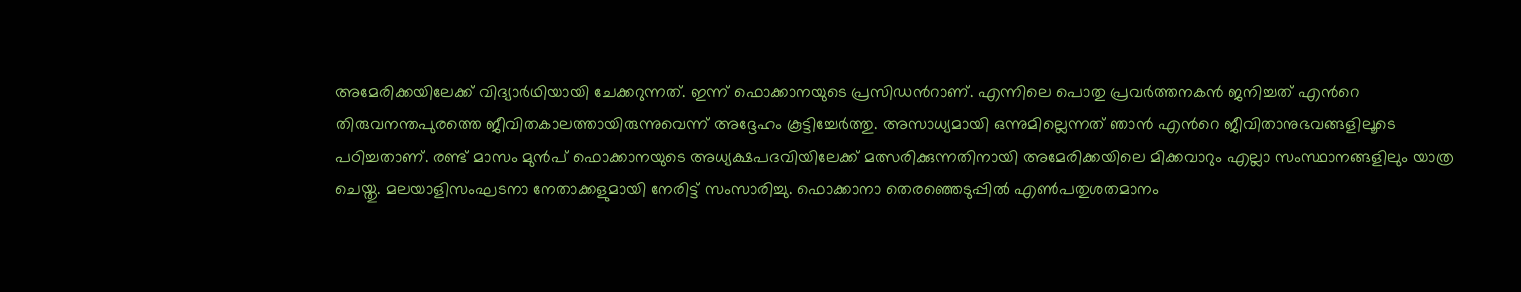അമേരിക്കയിലേക്ക് വിദ്യാർഥിയായി ചേക്കറുന്നത്. ഇന്ന് ഫൊക്കാനയുടെ പ്രസിഡന്‍റാണ്. എന്നിലെ പൊതു പ്രവർത്തനകൻ ജനിച്ചത് എന്‍റെ തിരുവനന്തപുരത്തെ ജീവിതകാലത്തായിരുന്നുവെന്ന് അദ്ദേഹം കൂട്ടിച്ചേർത്തു. അസാധ്യമായി ഒന്നുമില്ലെന്നത് ഞാൻ എന്‍റെ ജീവിതാനുഭവങ്ങളിലൂടെ പഠിച്ചതാണ്. രണ്ട് മാസം മുൻപ് ഫൊക്കാനയുടെ അധ്യക്ഷപദവിയിലേക്ക് മത്സരിക്കുന്നതിനായി അമേരിക്കയിലെ മിക്കവാറും എല്ലാ സംസ്ഥാനങ്ങളിലും യാത്ര ചെയ്തു. മലയാളിസംഘടനാ നേതാക്കളുമായി നേരിട്ട് സംസാരിച്ചു. ഫൊക്കാനാ തെരഞ്ഞെടുപ്പിൽ എണ്‍പതുശതമാനം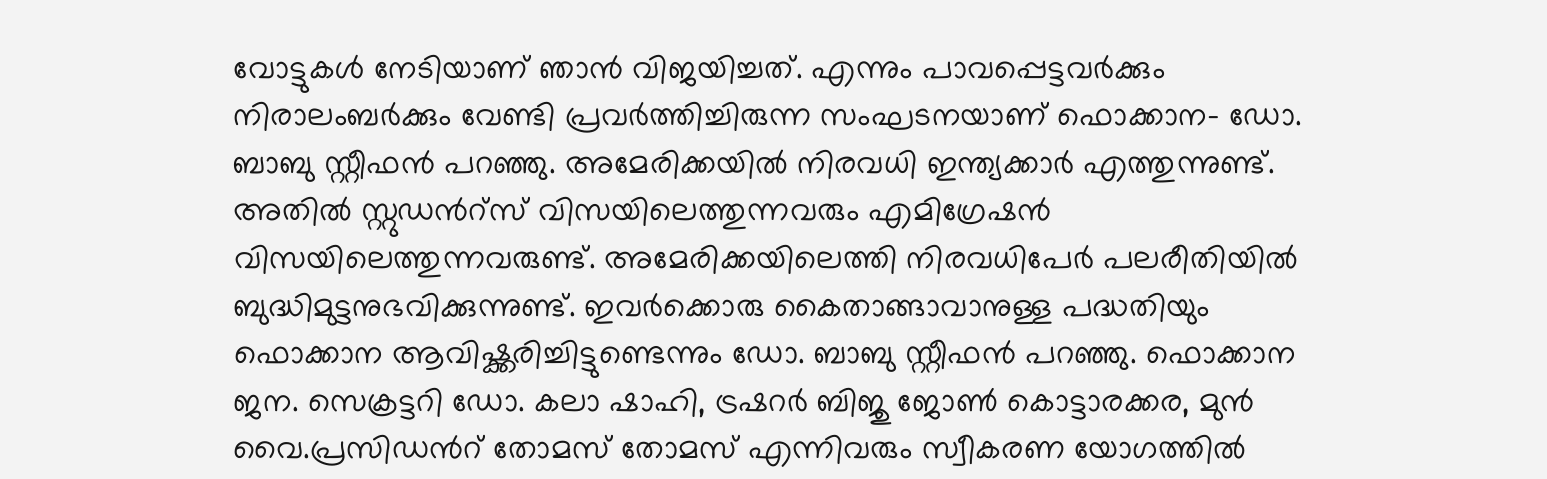വോട്ടുകൾ നേടിയാണ് ഞാൻ വിജയിച്ചത്. എന്നും പാവപ്പെട്ടവർക്കും നിരാലംബർക്കും വേണ്ടി പ്രവർത്തിച്ചിരുന്ന സംഘടനയാണ് ഫൊക്കാന- ഡോ. ബാബു സ്റ്റീഫൻ പറഞ്ഞു. അമേരിക്കയിൽ നിരവധി ഇന്ത്യക്കാർ എത്തുന്നുണ്ട്. അതിൽ സ്റ്റുഡന്‍റ്സ് വിസയിലെത്തുന്നവരും എമിഗ്രേഷൻ വിസയിലെത്തുന്നവരുണ്ട്. അമേരിക്കയിലെത്തി നിരവധിപേർ പലരീതിയിൽ ബുദ്ധിമുട്ടനുഭവിക്കുന്നുണ്ട്. ഇവർക്കൊരു കൈതാങ്ങാവാനുള്ള പദ്ധതിയും ഫൊക്കാന ആവിഷ്ക്കരിച്ചിട്ടുണ്ടെന്നും ഡോ. ബാബു സ്റ്റീഫൻ പറഞ്ഞു. ഫൊക്കാന ജന. സെക്രട്ടറി ഡോ. കലാ ഷാഹി, ട്രഷറർ ബിജു ജോണ്‍ കൊട്ടാരക്കര, മുൻ വൈ.പ്രസിഡന്‍റ് തോമസ് തോമസ് എന്നിവരും സ്വീകരണ യോഗത്തിൽ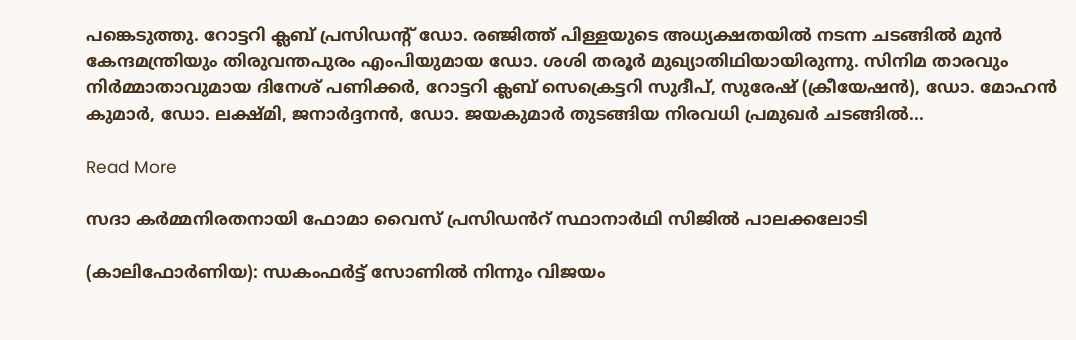പങ്കെടുത്തു. റോട്ടറി ക്ലബ് പ്രസിഡന്‍റ് ഡോ. രഞ്ജിത്ത് പിള്ളയുടെ അധ്യക്ഷതയിൽ നടന്ന ചടങ്ങിൽ മുൻ കേന്ദമന്ത്രിയും തിരുവന്തപുരം എംപിയുമായ ഡോ. ശശി തരൂർ മുഖ്യാതിഥിയായിരുന്നു. സിനിമ താരവും നിർമ്മാതാവുമായ ദിനേശ് പണിക്കർ, റോട്ടറി ക്ലബ് സെക്രെട്ടറി സുദീപ്, സുരേഷ് (ക്രീയേഷൻ), ഡോ. മോഹൻ കുമാർ, ഡോ. ലക്ഷ്മി, ജനാർദ്ദനൻ, ഡോ. ജയകുമാർ തുടങ്ങിയ നിരവധി പ്രമുഖർ ചടങ്ങിൽ...

Read More

സദാ കർമ്മനിരതനായി ഫോമാ വൈസ് പ്രസിഡൻറ് സ്ഥാനാർഥി സിജിൽ പാലക്കലോടി

(കാലിഫോർണിയ): ന്ധകംഫർട്ട് സോണിൽ നിന്നും വിജയം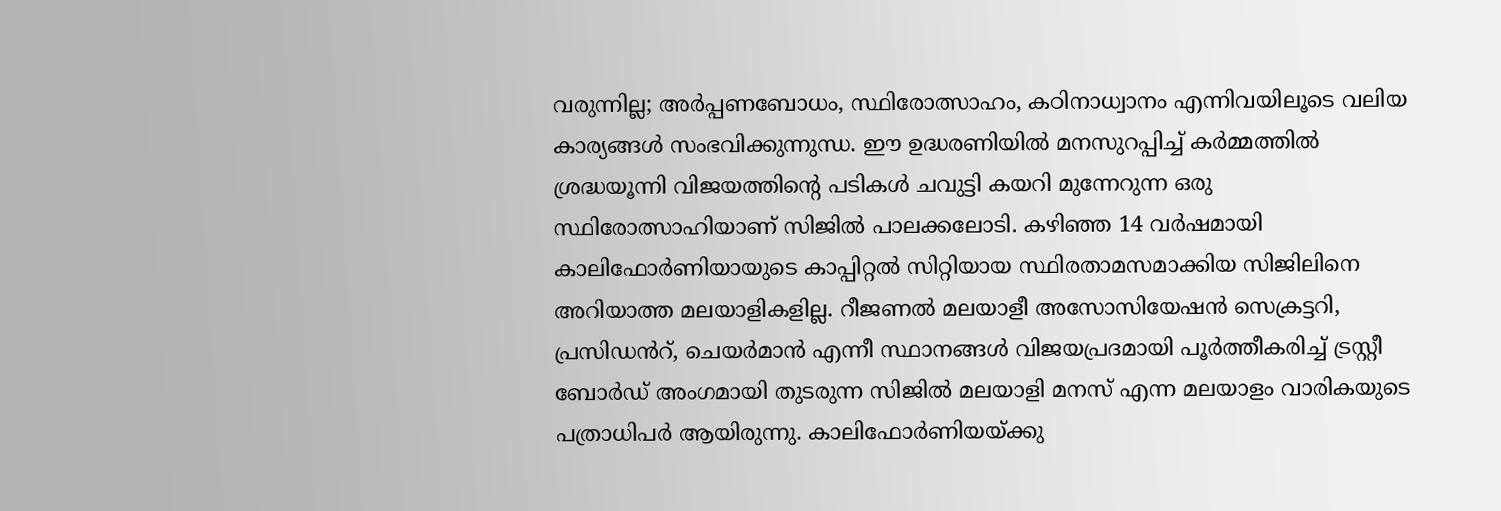വരുന്നില്ല; അർപ്പണബോധം, സ്ഥിരോത്സാഹം, കഠിനാധ്വാനം എന്നിവയിലൂടെ വലിയ കാര്യങ്ങൾ സംഭവിക്കുന്നുന്ധ. ഈ ഉദ്ധരണിയിൽ മനസുറപ്പിച്ച് കർമ്മത്തിൽ ശ്രദ്ധയൂന്നി വിജയത്തിന്‍റെ പടികൾ ചവുട്ടി കയറി മുന്നേറുന്ന ഒരു സ്ഥിരോത്സാഹിയാണ് സിജിൽ പാലക്കലോടി. കഴിഞ്ഞ 14 വർഷമായി കാലിഫോർണിയായുടെ കാപ്പിറ്റൽ സിറ്റിയായ സ്ഥിരതാമസമാക്കിയ സിജിലിനെ അറിയാത്ത മലയാളികളില്ല. റീജണൽ മലയാളീ അസോസിയേഷൻ സെക്രട്ടറി, പ്രസിഡൻറ്, ചെയർമാൻ എന്നീ സ്ഥാനങ്ങൾ വിജയപ്രദമായി പൂർത്തീകരിച്ച് ട്രസ്റ്റീ ബോർഡ് അംഗമായി തുടരുന്ന സിജിൽ മലയാളി മനസ് എന്ന മലയാളം വാരികയുടെ പത്രാധിപർ ആയിരുന്നു. കാലിഫോർണിയയ്ക്കു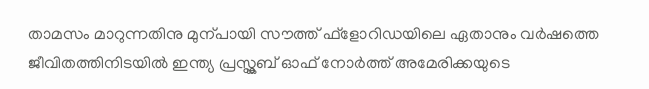താമസം മാറുന്നതിനു മുന്പായി സൗത്ത് ഫ്ളോറിഡയിലെ ഏതാനും വർഷത്തെ ജീവിതത്തിനിടയിൽ ഇന്ത്യ പ്രസ്ക്ലബ് ഓഫ് നോർത്ത് അമേരിക്കയുടെ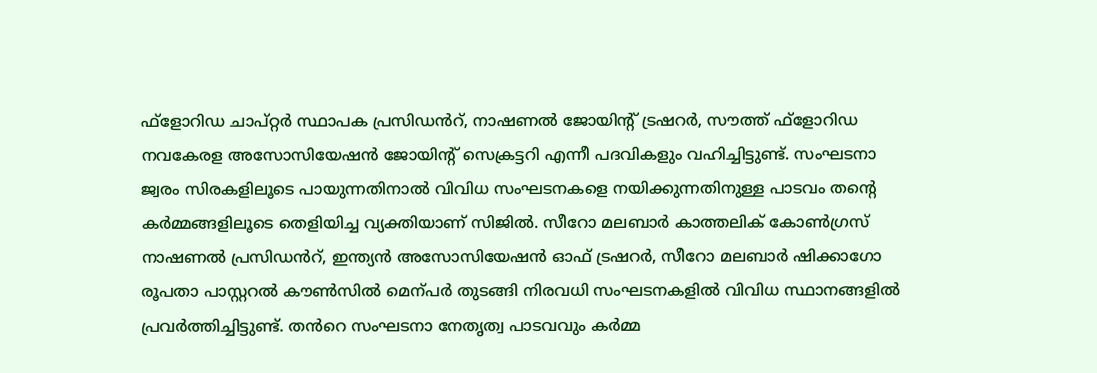ഫ്ളോറിഡ ചാപ്റ്റർ സ്ഥാപക പ്രസിഡൻറ്, നാഷണൽ ജോയിന്‍റ് ട്രഷറർ, സൗത്ത് ഫ്ളോറിഡ നവകേരള അസോസിയേഷൻ ജോയിന്‍റ് സെക്രട്ടറി എന്നീ പദവികളും വഹിച്ചിട്ടുണ്ട്. സംഘടനാ ജ്വരം സിരകളിലൂടെ പായുന്നതിനാൽ വിവിധ സംഘടനകളെ നയിക്കുന്നതിനുള്ള പാടവം തന്‍റെ കർമ്മങ്ങളിലൂടെ തെളിയിച്ച വ്യക്തിയാണ് സിജിൽ. സീറോ മലബാർ കാത്തലിക് കോണ്‍ഗ്രസ് നാഷണൽ പ്രസിഡൻറ്, ഇന്ത്യൻ അസോസിയേഷൻ ഓഫ് ട്രഷറർ, സീറോ മലബാർ ഷിക്കാഗോ രൂപതാ പാസ്റ്ററൽ കൗണ്‍സിൽ മെന്പർ തുടങ്ങി നിരവധി സംഘടനകളിൽ വിവിധ സ്ഥാനങ്ങളിൽ പ്രവർത്തിച്ചിട്ടുണ്ട്. തൻറെ സംഘടനാ നേതൃത്വ പാടവവും കർമ്മ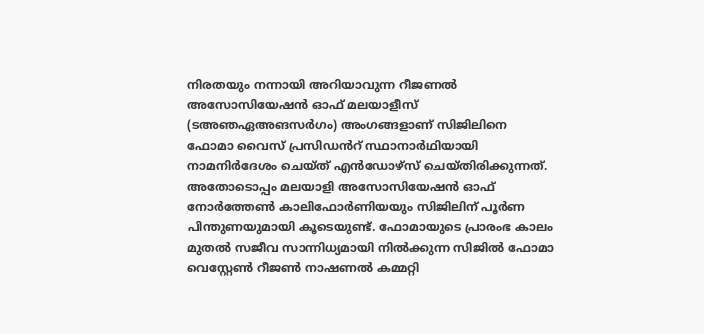നിരതയും നന്നായി അറിയാവുന്ന റീജണൽ അസോസിയേഷൻ ഓഫ് മലയാളീസ് (ടഅഞഏഅങസർഗം) അംഗങ്ങളാണ് സിജിലിനെ ഫോമാ വൈസ് പ്രസിഡൻറ് സ്ഥാനാർഥിയായി നാമനിർദേശം ചെയ്ത് എൻഡോഴ്സ് ചെയ്തിരിക്കുന്നത്. അതോടൊപ്പം മലയാളി അസോസിയേഷൻ ഓഫ് നോർത്തേണ്‍ കാലിഫോർണിയയും സിജിലിന് പൂർണ പിന്തുണയുമായി കൂടെയുണ്ട്. ഫോമായുടെ പ്രാരംഭ കാലം മുതൽ സജീവ സാന്നിധ്യമായി നിൽക്കുന്ന സിജിൽ ഫോമാ വെസ്റ്റേണ്‍ റീജണ്‍ നാഷണൽ കമ്മറ്റി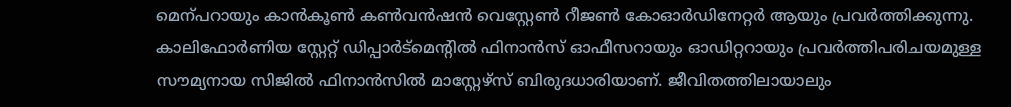മെന്പറായും കാൻകൂണ്‍ കണ്‍വൻഷൻ വെസ്റ്റേണ്‍ റീജണ്‍ കോഓർഡിനേറ്റർ ആയും പ്രവർത്തിക്കുന്നു. കാലിഫോർണിയ സ്റ്റേറ്റ് ഡിപ്പാർട്മെന്‍റിൽ ഫിനാൻസ് ഓഫീസറായും ഓഡിറ്ററായും പ്രവർത്തിപരിചയമുള്ള സൗമ്യനായ സിജിൽ ഫിനാൻസിൽ മാസ്റ്റേഴ്സ് ബിരുദധാരിയാണ്. ജീവിതത്തിലായാലും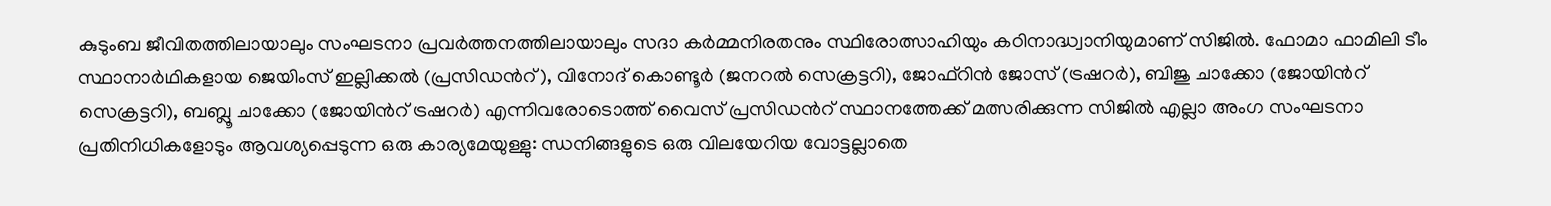കുടുംബ ജീവിതത്തിലായാലും സംഘടനാ പ്രവർത്തനത്തിലായാലും സദാ കർമ്മനിരതനും സ്ഥിരോത്സാഹിയും കഠിനാദ്ധ്വാനിയുമാണ് സിജിൽ. ഫോമാ ഫാമിലി ടീം സ്ഥാനാർഥികളായ ജെയിംസ് ഇല്ലിക്കൽ (പ്രസിഡൻറ്), വിനോദ് കൊണ്ടൂർ (ജനറൽ സെക്രട്ടറി), ജോഫ്റിൻ ജോസ് (ട്രഷറർ), ബിജു ചാക്കോ (ജോയിന്‍റ് സെക്രട്ടറി), ബബ്ലൂ ചാക്കോ (ജോയിന്‍റ് ട്രഷറർ) എന്നിവരോടൊത്ത് വൈസ് പ്രസിഡൻറ് സ്ഥാനത്തേക്ക് മത്സരിക്കുന്ന സിജിൽ എല്ലാ അംഗ സംഘടനാ പ്രതിനിധികളോടും ആവശ്യപ്പെടുന്ന ഒരു കാര്യമേയുള്ളു: ന്ധനിങ്ങളുടെ ഒരു വിലയേറിയ വോട്ടല്ലാതെ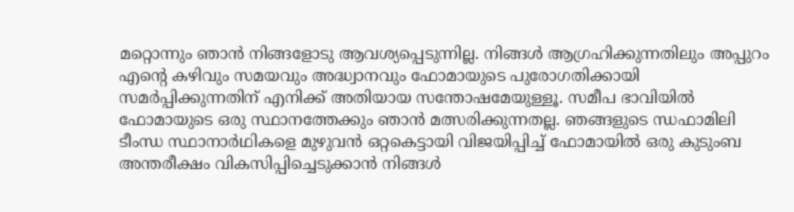മറ്റൊന്നും ഞാൻ നിങ്ങളോടു ആവശ്യപ്പെടുന്നില്ല. നിങ്ങൾ ആഗ്രഹിക്കുന്നതിലും അപ്പുറം എന്‍റെ കഴിവും സമയവും അദ്ധ്വാനവും ഫോമായുടെ പുരോഗതിക്കായി സമർപ്പിക്കുന്നതിന് എനിക്ക് അതിയായ സന്തോഷമേയുള്ളൂ. സമീപ ഭാവിയിൽ ഫോമായുടെ ഒരു സ്ഥാനത്തേക്കും ഞാൻ മത്സരിക്കുന്നതല്ല. ഞങ്ങളുടെ ന്ധഫാമിലി ടീംന്ധ സ്ഥാനാർഥികളെ മുഴുവൻ ഒറ്റകെട്ടായി വിജയിപ്പിച്ച് ഫോമായിൽ ഒരു കുടുംബ അന്തരീക്ഷം വികസിപ്പിച്ചെടുക്കാൻ നിങ്ങൾ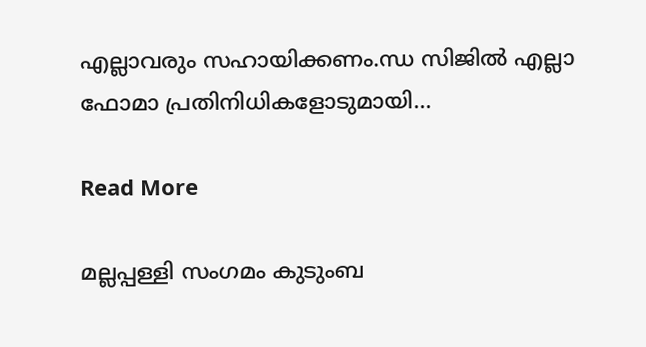എല്ലാവരും സഹായിക്കണം.ന്ധ സിജിൽ എല്ലാ ഫോമാ പ്രതിനിധികളോടുമായി...

Read More

മല്ലപ്പള്ളി സംഗമം കുടുംബ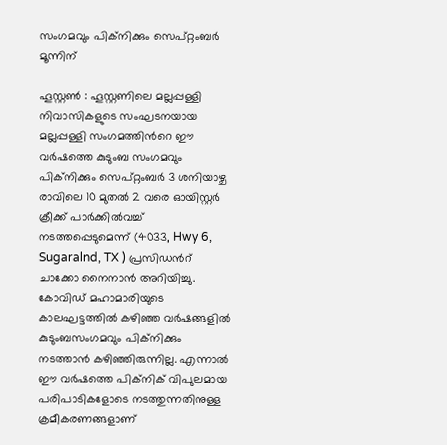സംഗമവും പിക്നിക്കും സെപ്റ്റംബർ മൂന്നിന്

ഹൂസ്റ്റണ്‍ : ഹൂസ്റ്റണിലെ മല്ലപ്പള്ളി നിവാസികളുടെ സംഘടനയായ മല്ലപ്പള്ളി സംഗമത്തിന്‍റെ ഈ വർഷത്തെ കുടുംബ സംഗമവും പിക്നിക്കും സെപ്റ്റംബർ 3 ശനിയാഴ്ച രാവിലെ 10 മുതൽ 2 വരെ ഓയിസ്റ്റർ ക്രീക്ക് പാർക്കിൽവച്ച് നടത്തപ്പെടുമെന്ന് (4033, Hwy 6, Sugaralnd, TX ) പ്രസിഡന്‍റ് ചാക്കോ നൈനാൻ അറിയിച്ചു. കോവിഡ് മഹാമാരിയുടെ കാലഘട്ടത്തിൽ കഴിഞ്ഞ വർഷങ്ങളിൽ കുടുംബസംഗമവും പിക്നിക്കും നടത്താൻ കഴിഞ്ഞിരുന്നില്ല. എന്നാൽ ഈ വർഷത്തെ പിക്നിക് വിപുലമായ പരിപാടികളോടെ നടത്തുന്നതിനുള്ള ക്രമീകരണങ്ങളാണ്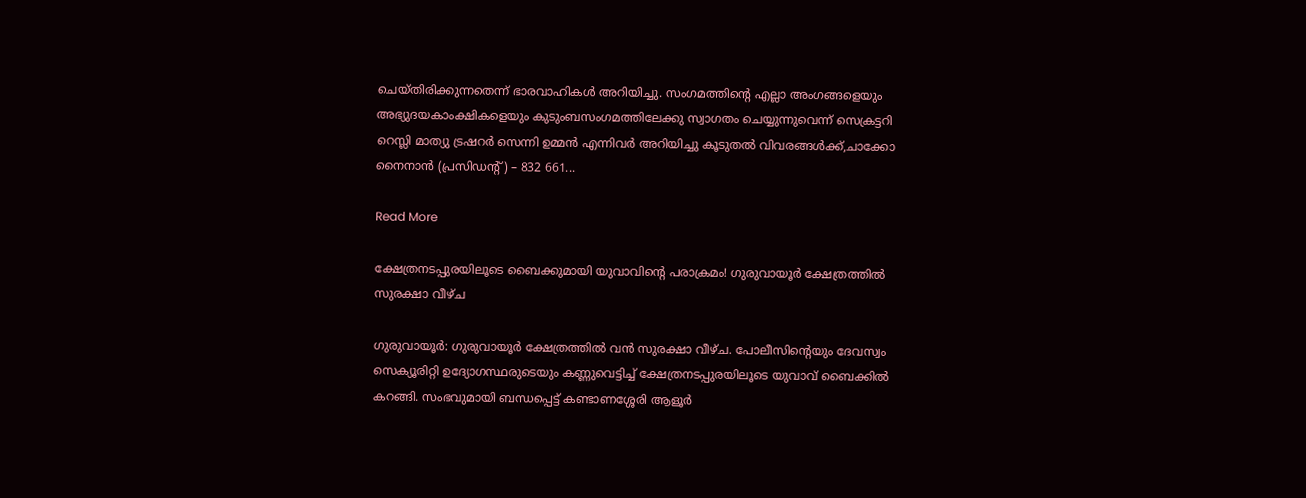ചെയ്തിരിക്കുന്നതെന്ന് ഭാരവാഹികൾ അറിയിച്ചു. സംഗമത്തിന്‍റെ എല്ലാ അംഗങ്ങളെയും അഭ്യുദയകാംക്ഷികളെയും കുടുംബസംഗമത്തിലേക്കു സ്വാഗതം ചെയ്യുന്നുവെന്ന് സെക്രട്ടറി റെസ്ലി മാത്യു ട്രഷറർ സെന്നി ഉമ്മൻ എന്നിവർ അറിയിച്ചു കൂടുതൽ വിവരങ്ങൾക്ക്,ചാക്കോ നൈനാൻ (പ്രസിഡന്‍റ്) – 832 661...

Read More

ക്ഷേത്രനടപ്പുരയിലൂടെ ബൈക്കുമായി യുവാവിന്‍റെ പരാക്രമം! ഗുരുവായൂര്‍ ക്ഷേത്രത്തില്‍ സുരക്ഷാ വീഴ്ച

ഗുരുവായൂര്‍: ഗുരുവായൂര്‍ ക്ഷേത്രത്തില്‍ വന്‍ സുരക്ഷാ വീഴ്ച. പോലീസിന്‍റെയും ദേവസ്വം സെക്യൂരിറ്റി ഉദ്യോഗസ്ഥരുടെയും കണ്ണുവെട്ടിച്ച് ക്ഷേത്രനടപ്പുരയിലൂടെ യുവാവ് ബൈക്കില്‍ കറങ്ങി. സംഭവുമായി ബന്ധപ്പെട്ട് കണ്ടാണശ്ശേരി ആളൂര്‍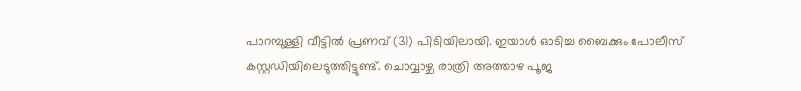പാറമ്പുള്ളി വീട്ടില്‍ പ്രണവ് (31) പിടിയിലായി. ഇയാള്‍ ഓടിച്ച ബൈക്കും പോലീസ് കസ്റ്റഡിയിലെടുത്തിട്ടുണ്ട്. ചൊവ്വാഴ്ച രാത്രി അത്താഴ പൂജ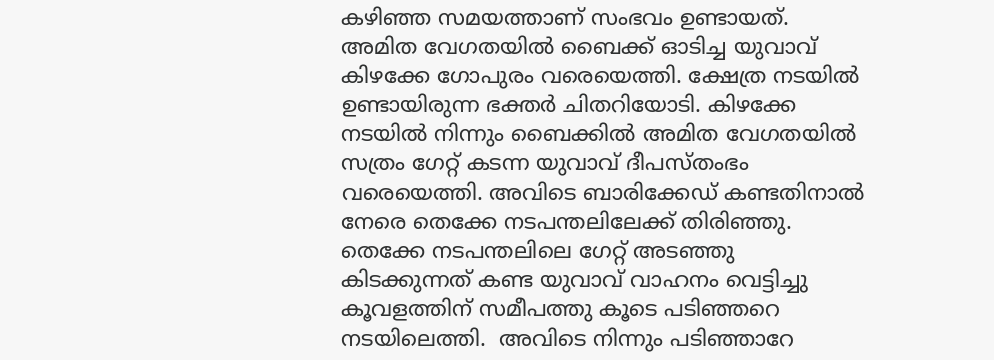കഴിഞ്ഞ സമയത്താണ് സംഭവം ഉണ്ടായത്. അമിത വേഗതയില്‍ ബൈക്ക് ഓടിച്ച യുവാവ് കിഴക്കേ ഗോപുരം വരെയെത്തി. ക്ഷേത്ര നടയില്‍ ഉണ്ടായിരുന്ന ഭക്തര്‍ ചിതറിയോടി. കിഴക്കേ നടയില്‍ നിന്നും ബൈക്കില്‍ അമിത വേഗതയില്‍ സത്രം ഗേറ്റ് കടന്ന യുവാവ് ദീപസ്തംഭം വരെയെത്തി. അവിടെ ബാരിക്കേഡ് കണ്ടതിനാല്‍ നേരെ തെക്കേ നടപന്തലിലേക്ക് തിരിഞ്ഞു. തെക്കേ നടപന്തലിലെ ഗേറ്റ് അടഞ്ഞു കിടക്കുന്നത് കണ്ട യുവാവ് വാഹനം വെട്ടിച്ചു കൂവളത്തിന് സമീപത്തു കൂടെ പടിഞ്ഞറെ നടയിലെത്തി.  അവിടെ നിന്നും പടിഞ്ഞാറേ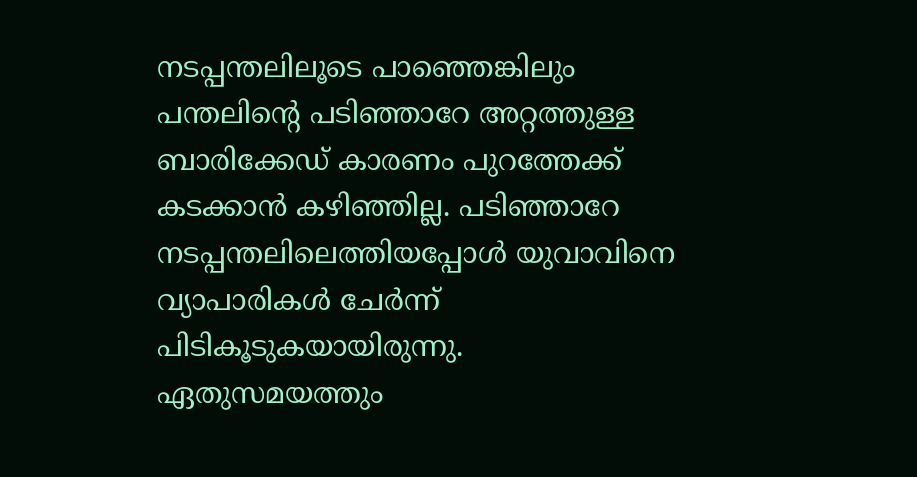നടപ്പന്തലിലൂടെ പാഞ്ഞെങ്കിലും പന്തലിന്‍റെ പടിഞ്ഞാറേ അറ്റത്തുള്ള ബാരിക്കേഡ് കാരണം പുറത്തേക്ക് കടക്കാന്‍ കഴിഞ്ഞില്ല. പടിഞ്ഞാറേ നടപ്പന്തലിലെത്തിയപ്പോള്‍ യുവാവിനെ വ്യാപാരികള്‍ ചേര്‍ന്ന് പിടികൂടുകയായിരുന്നു. ഏതുസമയത്തും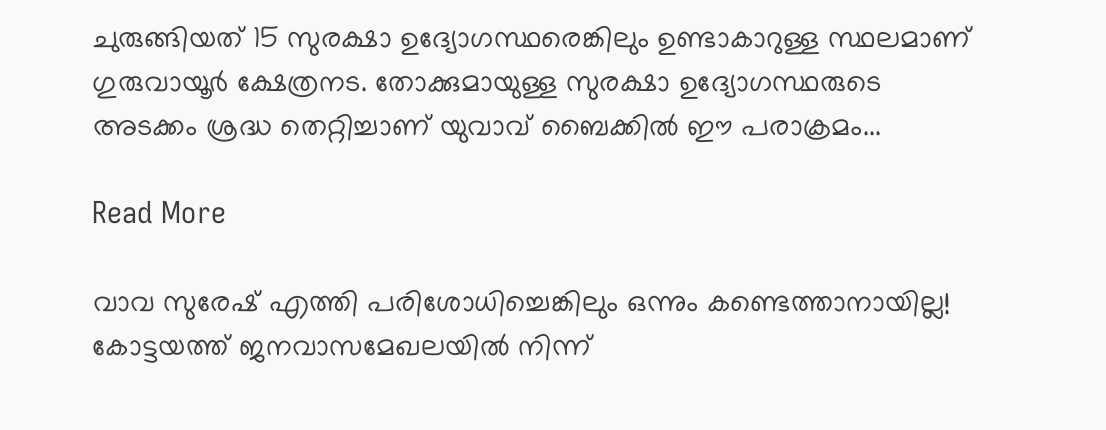ചുരുങ്ങിയത് 15 സുരക്ഷാ ഉദ്യോഗസ്ഥരെങ്കിലും ഉണ്ടാകാറുള്ള സ്ഥലമാണ് ഗുരുവായൂര്‍ ക്ഷേത്രനട. തോക്കുമായുള്ള സുരക്ഷാ ഉദ്യോഗസ്ഥരുടെ അടക്കം ശ്രദ്ധ തെറ്റിച്ചാണ് യുവാവ് ബൈക്കില്‍ ഈ പരാക്രമം...

Read More

വാവ സുരേഷ് എത്തി പരിശോധിച്ചെങ്കിലും ഒന്നും കണ്ടെത്താനായില്ല! കോട്ടയത്ത് ജനവാസമേഖലയില്‍ നിന്ന്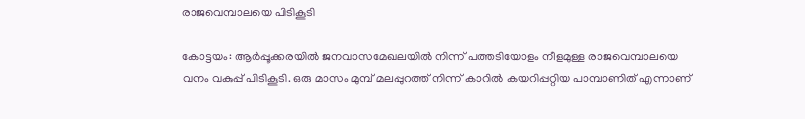രാജവെമ്പാലയെ പിടികൂടി

കോട്ടയം: ആര്‍പ്പൂക്കരയില്‍ ജനവാസമേഖലയില്‍ നിന്ന് പത്തടിയോളം നീളമുള്ള രാജവെമ്പാലയെ വനം വകുപ്പ് പിടികൂടി. ഒരു മാസം മുമ്പ് മലപ്പുറത്ത് നിന്ന് കാറില്‍ കയറിപ്പറ്റിയ പാമ്പാണിത് എന്നാണ്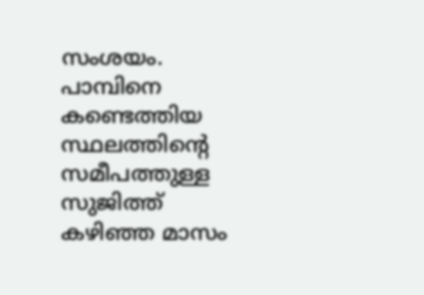സംശയം. പാമ്പിനെ കണ്ടെത്തിയ സ്ഥലത്തിന്‍റെ സമീപത്തുള്ള സുജിത്ത് കഴിഞ്ഞ മാസം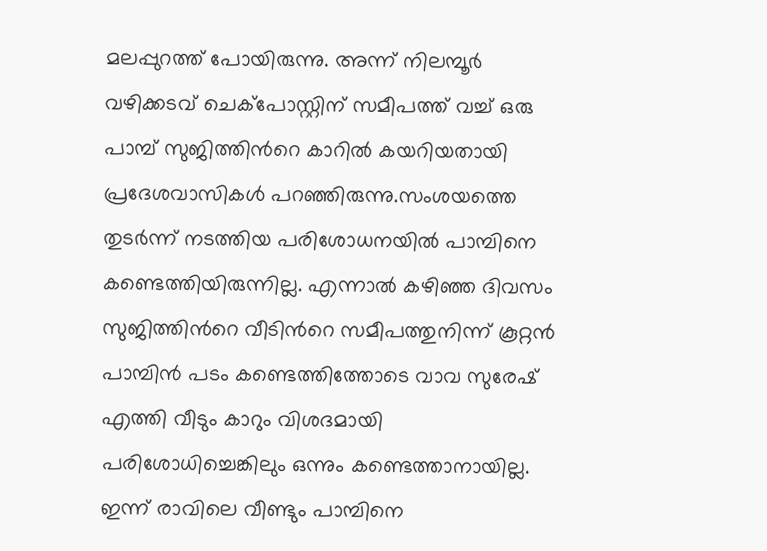മലപ്പുറത്ത് പോയിരുന്നു. അന്ന് നിലമ്പൂര്‍ വഴിക്കടവ് ചെക്‌പോസ്റ്റിന് സമീപത്ത് വച്ച് ഒരു പാമ്പ് സുജിത്തിന്‍റെ കാറില്‍ കയറിയതായി പ്രദേശവാസികള്‍ പറഞ്ഞിരുന്നു.സംശയത്തെ തുടര്‍ന്ന് നടത്തിയ പരിശോധനയില്‍ പാമ്പിനെ കണ്ടെത്തിയിരുന്നില്ല. എന്നാല്‍ കഴിഞ്ഞ ദിവസം സുജിത്തിന്‍റെ വീടിന്‍റെ സമീപത്തുനിന്ന് കൂറ്റന്‍ പാമ്പിന്‍ പടം കണ്ടെത്തിത്തോടെ വാവ സുരേഷ് എത്തി വീടും കാറും വിശദമായി പരിശോധിച്ചെങ്കിലും ഒന്നും കണ്ടെത്താനായില്ല. ഇന്ന് രാവിലെ വീണ്ടും പാമ്പിനെ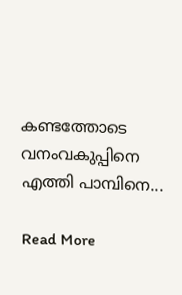കണ്ടത്തോടെ വനംവകുപ്പിനെ എത്തി പാമ്പിനെ...

Read More